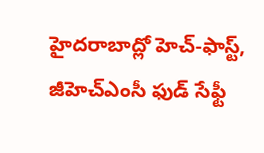హైదరాబాద్లో హెచ్-ఫాస్ట్, జీహెచ్ఎంసీ ఫుడ్ సేఫ్టీ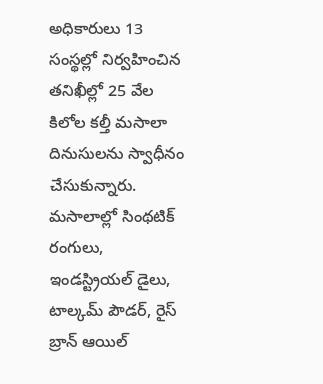అధికారులు 13 సంస్థల్లో నిర్వహించిన తనిఖీల్లో 25 వేల కిలోల కల్తీ మసాలా దినుసులను స్వాధీనం చేసుకున్నారు. మసాలాల్లో సింథటిక్ రంగులు, ఇండస్ట్రియల్ డైలు, టాల్కమ్ పౌడర్, రైస్ బ్రాన్ ఆయిల్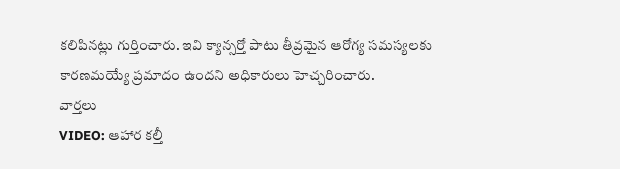కలిపినట్లు గుర్తించారు. ఇవి క్యాన్సర్తో పాటు తీవ్రమైన ఆరోగ్య సమస్యలకు కారణమయ్యే ప్రమాదం ఉందని అధికారులు హెచ్చరించారు.
వార్తలు
VIDEO: ఆహార కల్తీ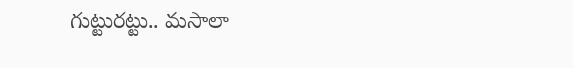గుట్టురట్టు.. మసాలా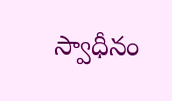స్వాధీనం